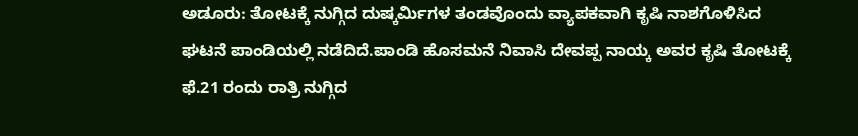ಅಡೂರು: ತೋಟಕ್ಕೆ ನುಗ್ಗಿದ ದುಷ್ಕರ್ಮಿಗಳ ತಂಡವೊಂದು ವ್ಯಾಪಕವಾಗಿ ಕೃಷಿ ನಾಶಗೊಳಿಸಿದ ಘಟನೆ ಪಾಂಡಿಯಲ್ಲಿ ನಡೆದಿದೆ.ಪಾಂಡಿ ಹೊಸಮನೆ ನಿವಾಸಿ ದೇವಪ್ಪ ನಾಯ್ಕ ಅವರ ಕೃಷಿ ತೋಟಕ್ಕೆ ಫೆ.21 ರಂದು ರಾತ್ರಿ ನುಗ್ಗಿದ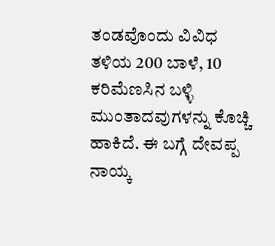ತಂಡವೊಂದು ವಿವಿಧ ತಳಿಯ 200 ಬಾಳೆ, 10 ಕರಿಮೆಣಸಿನ ಬಳ್ಳಿ ಮುಂತಾದವುಗಳನ್ನು ಕೊಚ್ಚಿ ಹಾಕಿದೆ. ಈ ಬಗ್ಗೆ ದೇವಪ್ಪ ನಾಯ್ಕ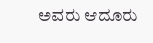ಅವರು ಆದೂರು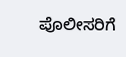ಪೊಲೀಸರಿಗೆ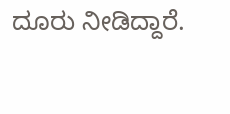ದೂರು ನೀಡಿದ್ದಾರೆ.